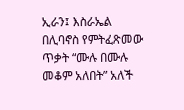ኢራን፤ እስራኤል በሊባኖስ የምትፈጽመው ጥቃት “ሙሉ በሙሉ መቆም አለበት” አለች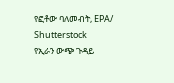የፎቶው ባለመብት, EPA/ Shutterstock
የኢራን ውጭ ጉዳይ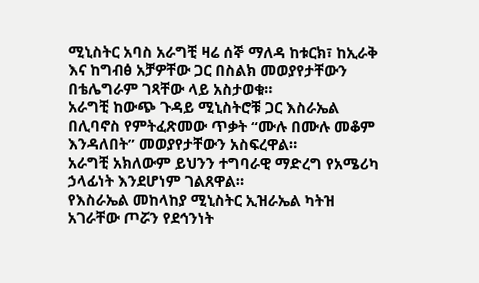ሚኒስትር አባስ አራግቺ ዛሬ ሰኞ ማለዳ ከቱርክ፣ ከኢራቅ እና ከግብፅ አቻዎቸው ጋር በስልክ መወያየታቸውን በቴሌግራም ገጻቸው ላይ አስታወቁ።
አራግቺ ከውጭ ጉዳይ ሚኒስትሮቹ ጋር እስራኤል በሊባኖስ የምትፈጽመው ጥቃት “ሙሉ በሙሉ መቆም እንዳለበት” መወያየታቸውን አስፍረዋል።
አራግቺ አክለውም ይህንን ተግባራዊ ማድረግ የአሜሪካ ኃላፊነት እንደሆነም ገልጸዋል።
የእስራኤል መከላከያ ሚኒስትር ኢዝራኤል ካትዝ አገራቸው ጦሯን የደኅንነት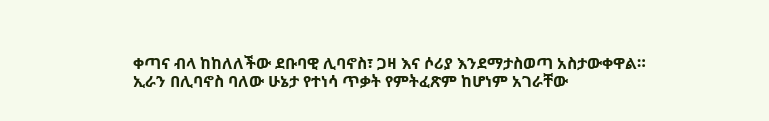ቀጣና ብላ ከከለለችው ደቡባዊ ሊባኖስ፣ ጋዛ እና ሶሪያ እንደማታስወጣ አስታውቀዋል።
ኢራን በሊባኖስ ባለው ሁኔታ የተነሳ ጥቃት የምትፈጽም ከሆነም አገራቸው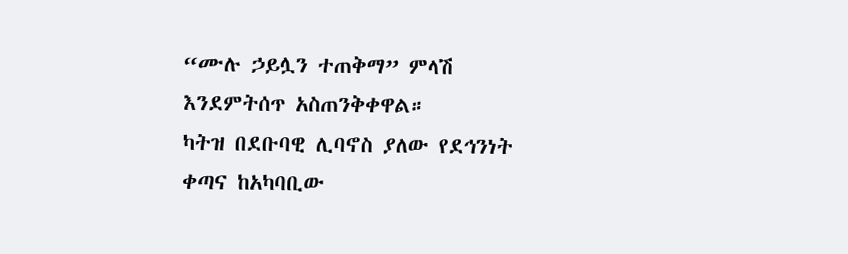“ሙሉ ኃይሏን ተጠቅማ” ምላሽ እንደምትሰጥ አስጠንቅቀዋል።
ካትዝ በደቡባዊ ሊባኖስ ያለው የደኅንነት ቀጣና ከአካባቢው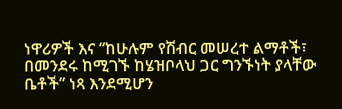ነዋሪዎች እና “ከሁሉም የሽብር መሠረተ ልማቶች፣ በመንደሩ ከሚገኙ ከሄዝቦላህ ጋር ግንኙነት ያላቸው ቤቶች” ነጻ እንደሚሆን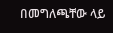በመግለጫቸው ላይ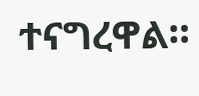ተናግረዋል።